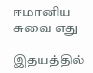ஈமானிய சுவை எது

இதயத்தில்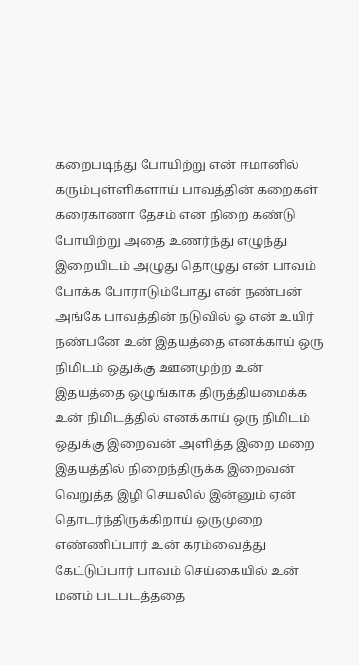கறைபடிந்து போயிற்று என் ஈமானில் கரும்புள்ளிகளாய் பாவத்தின் கறைகள் கரைகாணா தேசம் என நிறை கண்டு போயிற்று அதை உணர்ந்து எழுந்து இறையிடம் அழுது தொழுது என் பாவம் போக்க போராடும்போது என் நண்பன் அங்கே பாவத்தின் நடுவில் ஓ என் உயிர் நண்பனே உன் இதயத்தை எனக்காய் ஒரு நிமிடம் ஒதுக்கு ஊனமுற்ற உன் இதயத்தை ஒழுங்காக திருத்தியமைக்க உன் நிமிடத்தில் எனக்காய் ஒரு நிமிடம் ஒதுக்கு இறைவன் அளித்த இறை மறை இதயத்தில் நிறைந்திருக்க இறைவன் வெறுத்த இழி செயலில் இன்னும் ஏன் தொடர்ந்திருக்கிறாய் ஒருமுறை எண்ணிப்பார் உன் கரம்வைத்து கேட்டுப்பார் பாவம் செய்கையில் உன் மனம் படபடத்ததை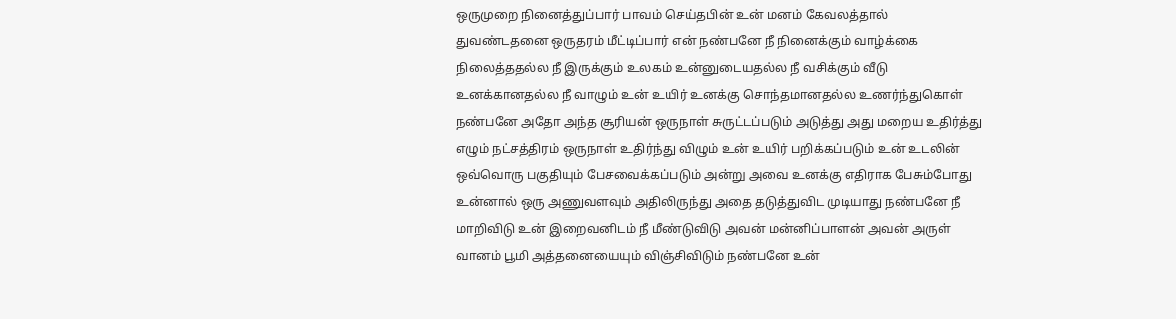ஒருமுறை நினைத்துப்பார் பாவம் செய்தபின் உன் மனம் கேவலத்தால் துவண்டதனை ஒருதரம் மீட்டிப்பார் என் நண்பனே நீ நினைக்கும் வாழ்க்கை நிலைத்ததல்ல நீ இருக்கும் உலகம் உன்னுடையதல்ல நீ வசிக்கும் வீடு உனக்கானதல்ல நீ வாழும் உன் உயிர் உனக்கு சொந்தமானதல்ல உணர்ந்துகொள் நண்பனே அதோ அந்த சூரியன் ஒருநாள் சுருட்டப்படும் அடுத்து அது மறைய உதிர்த்து எழும் நட்சத்திரம் ஒருநாள் உதிர்ந்து விழும் உன் உயிர் பறிக்கப்படும் உன் உடலின் ஒவ்வொரு பகுதியும் பேசவைக்கப்படும் அன்று அவை உனக்கு எதிராக பேசும்போது உன்னால் ஒரு அணுவளவும் அதிலிருந்து அதை தடுத்துவிட முடியாது நண்பனே நீ மாறிவிடு உன் இறைவனிடம் நீ மீண்டுவிடு அவன் மன்னிப்பாளன் அவன் அருள் வானம் பூமி அத்தனையையும் விஞ்சிவிடும் நண்பனே உன்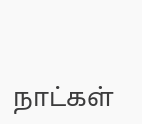நாட்கள்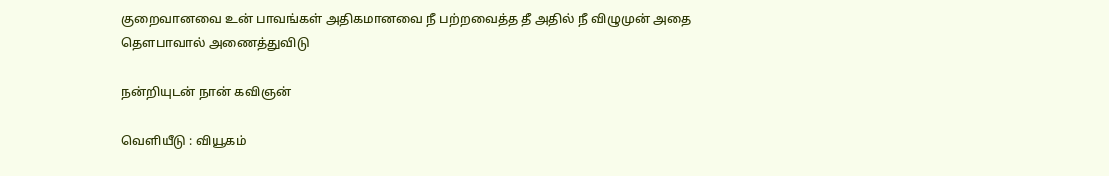குறைவானவை உன் பாவங்கள் அதிகமானவை நீ பற்றவைத்த தீ அதில் நீ விழுமுன் அதை தௌபாவால் அணைத்துவிடு

நன்றியுடன் நான் கவிஞன்

வெளியீடு : வியூகம்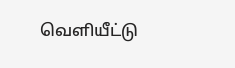வெளியீட்டு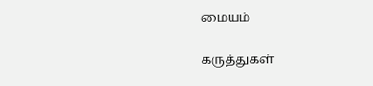மையம்

கருத்துகள்